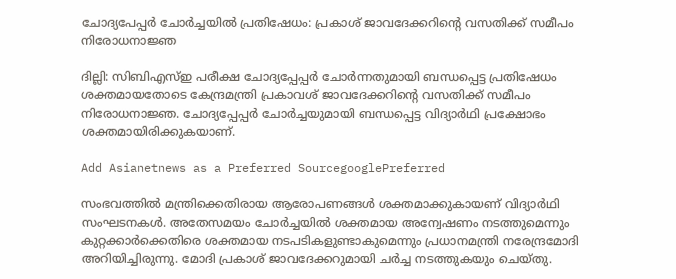ചോദ്യപേപ്പര്‍ ചോര്‍ച്ചയില്‍ പ്രതിഷേധം: പ്രകാശ് ജാവദേക്കറിന്‍റെ വസതിക്ക് സമീപം നിരോധനാജ്ഞ

ദില്ലി: സിബിഎസ്ഇ പരീക്ഷ ചോദ്യപ്പേപ്പര്‍ ചോര്‍ന്നതുമായി ബന്ധപ്പെട്ട പ്രതിഷേധം ശക്തമായതോടെ കേന്ദ്രമന്ത്രി പ്രകാവശ് ജാവദേക്കറിന്‍റെ വസതിക്ക് സമീപം നിരോധനാജ്ഞ. ചോദ്യപ്പേപ്പര്‍ ചോര്‍ച്ചയുമായി ബന്ധപ്പെട്ട വിദ്യാര്‍ഥി പ്രക്ഷോഭം ശക്തമായിരിക്കുകയാണ്.

Add Asianetnews as a Preferred SourcegooglePreferred

സംഭവത്തില്‍ മന്ത്രിക്കെതിരായ ആരോപണങ്ങള്‍ ശക്തമാക്കുകായണ് വിദ്യാര്‍ഥി സംഘടനകള്‍. അതേസമയം ചോര്‍ച്ചയില്‍ ശക്തമായ അന്വേഷണം നടത്തുമെന്നും കുറ്റക്കാര്‍ക്കെതിരെ ശക്തമായ നടപടികളുണ്ടാകുമെന്നും പ്രധാനമന്ത്രി നരേന്ദ്രമോദി അറിയിച്ചിരുന്നു. മോദി പ്രകാശ് ജാവദേക്കറുമായി ചര്‍ച്ച നടത്തുകയും ചെയ്തു.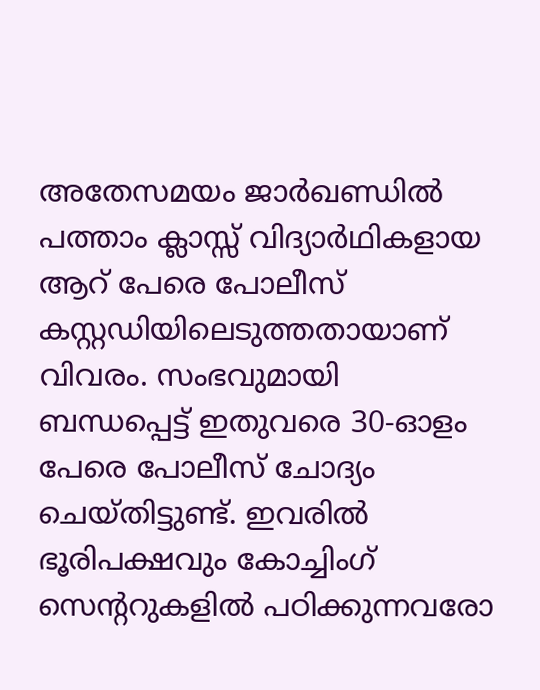അതേസമയം ജാര്‍ഖണ്ഡില്‍ പത്താം ക്ലാസ്സ് വിദ്യാര്‍ഥികളായ ആറ് പേരെ പോലീസ് കസ്റ്റഡിയിലെടുത്തതായാണ് വിവരം. സംഭവുമായി ബന്ധപ്പെട്ട് ഇതുവരെ 30-ഓളം പേരെ പോലീസ് ചോദ്യം ചെയ്തിട്ടുണ്ട്. ഇവരില്‍ ഭൂരിപക്ഷവും കോച്ചിംഗ് സെന്ററുകളില്‍ പഠിക്കുന്നവരോ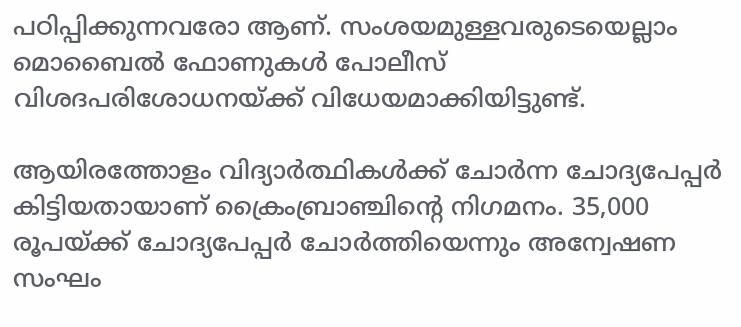പഠിപ്പിക്കുന്നവരോ ആണ്. സംശയമുള്ളവരുടെയെല്ലാം മൊബൈല്‍ ഫോണുകള്‍ പോലീസ് വിശദപരിശോധനയ്ക്ക് വിധേയമാക്കിയിട്ടുണ്ട്.

ആയിരത്തോളം വിദ്യാര്‍ത്ഥികള്‍ക്ക് ചോര്‍ന്ന ചോദ്യപേപ്പര്‍ കിട്ടിയതായാണ് ക്രൈംബ്രാഞ്ചിന്റെ നിഗമനം. 35,000 രൂപയ്ക്ക് ചോദ്യപേപ്പര്‍ ചോര്‍ത്തിയെന്നും അന്വേഷണ സംഘം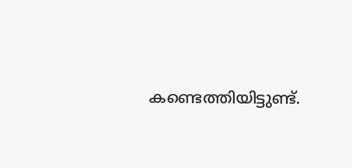കണ്ടെത്തിയിട്ടുണ്ട്.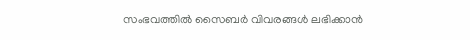സംഭവത്തില്‍ സൈബര്‍ വിവരങ്ങള്‍ ലഭിക്കാന്‍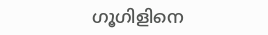ഗൂഗിളിനെ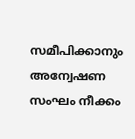സമീപിക്കാനും അന്വേഷണ സംഘം നീക്കം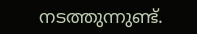നടത്തുന്നുണ്ട്.